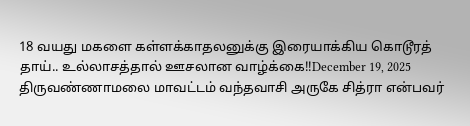18 வயது மகளை கள்ளக்காதலனுக்கு இரையாக்கிய கொடூரத் தாய்.. உல்லாசத்தால் ஊசலான வாழ்க்கை!!December 19, 2025 திருவண்ணாமலை மாவட்டம் வந்தவாசி அருகே சித்ரா என்பவர்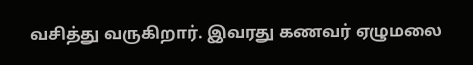வசித்து வருகிறார். இவரது கணவர் ஏழுமலை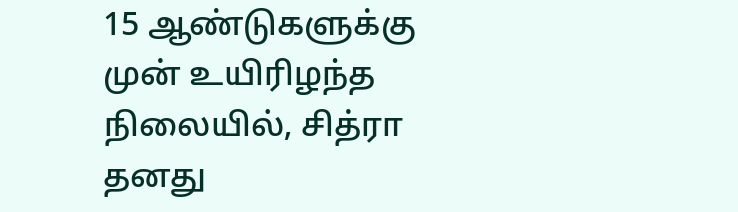15 ஆண்டுகளுக்கு முன் உயிரிழந்த நிலையில், சித்ரா தனது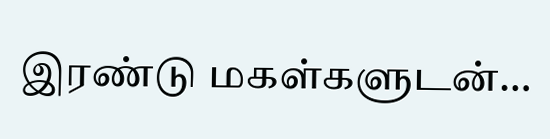இரண்டு மகள்களுடன்…